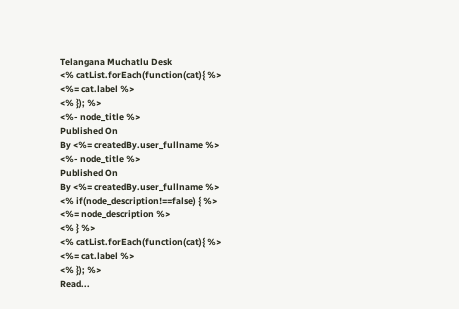Telangana Muchatlu Desk
<% catList.forEach(function(cat){ %>
<%= cat.label %>
<% }); %>
<%- node_title %>
Published On
By <%= createdBy.user_fullname %>
<%- node_title %>
Published On
By <%= createdBy.user_fullname %>
<% if(node_description!==false) { %>
<%= node_description %>
<% } %>
<% catList.forEach(function(cat){ %>
<%= cat.label %>
<% }); %>
Read...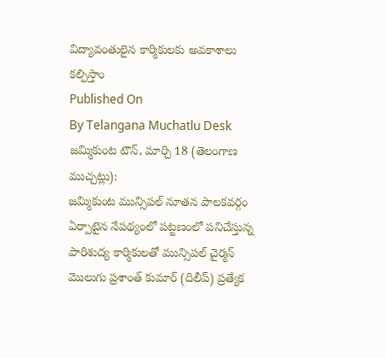విద్యావంతులైన కార్మికులకు అవకాశాలు కల్పిస్తాం
Published On
By Telangana Muchatlu Desk
జమ్మికుంట టౌన్, మార్చి 18 (తెలంగాణ ముచ్చట్లు):
జమ్మికుంట మున్సిపల్ నూతన పాలకవర్గం ఏర్పాటైన నేపథ్యంలో పట్టణంలో పనిచేస్తున్న పారిశుద్య కార్మికులతో మున్సిపల్ చైర్మన్ మొలుగు ప్రశాంత్ కుమార్ (దిలీప్) ప్రత్యేక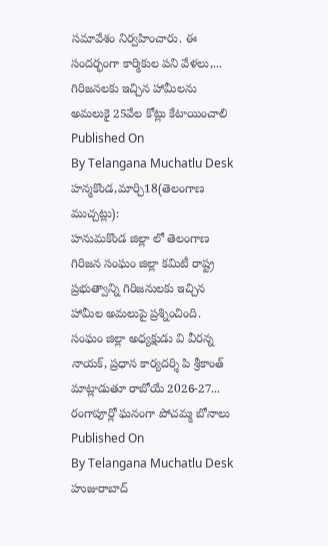సమావేశం నిర్వహించారు. ఈ సందర్భంగా కార్మికుల పని వేళలు,... గిరిజనలకు ఇచ్చిన హామీలను అమలుకై 25వేల కోట్లు కేటాయించాలి
Published On
By Telangana Muchatlu Desk
హన్మకొండ,మార్చి18(తెలంగాణ ముచ్చట్లు):
హనుమకొండ జిల్లా లో తెలంగాణ గిరిజన సంఘం జిల్లా కమిటీ రాష్ట్ర ప్రభుత్వాన్ని గిరిజనులకు ఇచ్చిన హామీల అమలుపై ప్రశ్నించింది. సంఘం జిల్లా అధ్యక్షుడు వి వీరన్న నాయక్, ప్రధాన కార్యదర్శి పి శ్రీకాంత్ మాట్లాడుతూ రాబోయే 2026-27... రంగాపూర్లో ఘనంగా పోచమ్మ బోనాలు
Published On
By Telangana Muchatlu Desk
హుజురాబాద్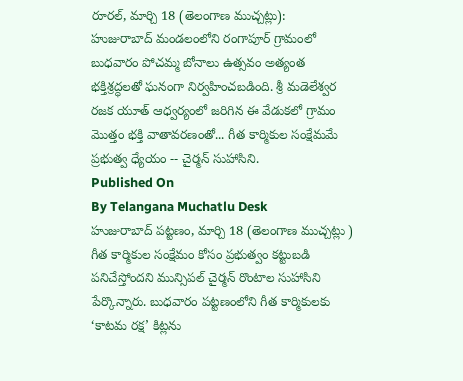రూరల్, మార్చి 18 (తెలంగాణ ముచ్చట్లు):
హుజురాబాద్ మండలంలోని రంగాపూర్ గ్రామంలో బుధవారం పోచమ్మ బోనాలు ఉత్సవం అత్యంత భక్తిశ్రద్ధలతో ఘనంగా నిర్వహించబడింది. శ్రీ మడెలేశ్వర రజక యూత్ ఆధ్వర్యంలో జరిగిన ఈ వేడుకలో గ్రామం మొత్తం భక్తి వాతావరణంతో... గీత కార్మికుల సంక్షేమమే ప్రభుత్వ ధ్యేయం -- చైర్మన్ సుహాసిని.
Published On
By Telangana Muchatlu Desk
హుజురాబాద్ పట్టణం, మార్చి 18 (తెలంగాణ ముచ్చట్లు )
గీత కార్మికుల సంక్షేమం కోసం ప్రభుత్వం కట్టుబడి పనిచేస్తోందని మున్సిపల్ చైర్మన్ రొంటాల సుహాసిని పేర్కొన్నారు. బుధవారం పట్టణంలోని గీత కార్మికులకు ‘కాటమ రక్ష’ కిట్లను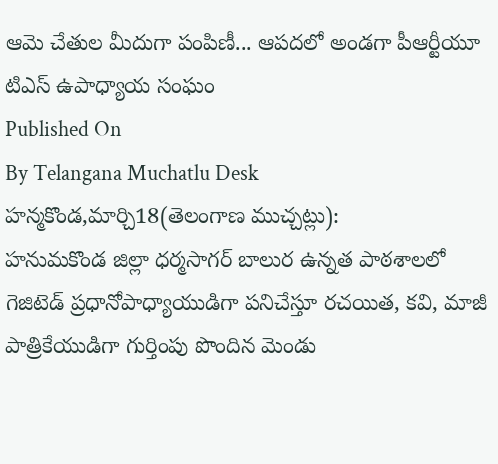ఆమె చేతుల మీదుగా పంపిణీ... ఆపదలో అండగా పీఆర్టీయూ టిఎస్ ఉపాధ్యాయ సంఘం
Published On
By Telangana Muchatlu Desk
హన్మకొండ,మార్చి18(తెలంగాణ ముచ్చట్లు):
హనుమకొండ జిల్లా ధర్మసాగర్ బాలుర ఉన్నత పాఠశాలలో గెజిటెడ్ ప్రధానోపాధ్యాయుడిగా పనిచేస్తూ రచయిత, కవి, మాజీ పాత్రికేయుడిగా గుర్తింపు పొందిన మెండు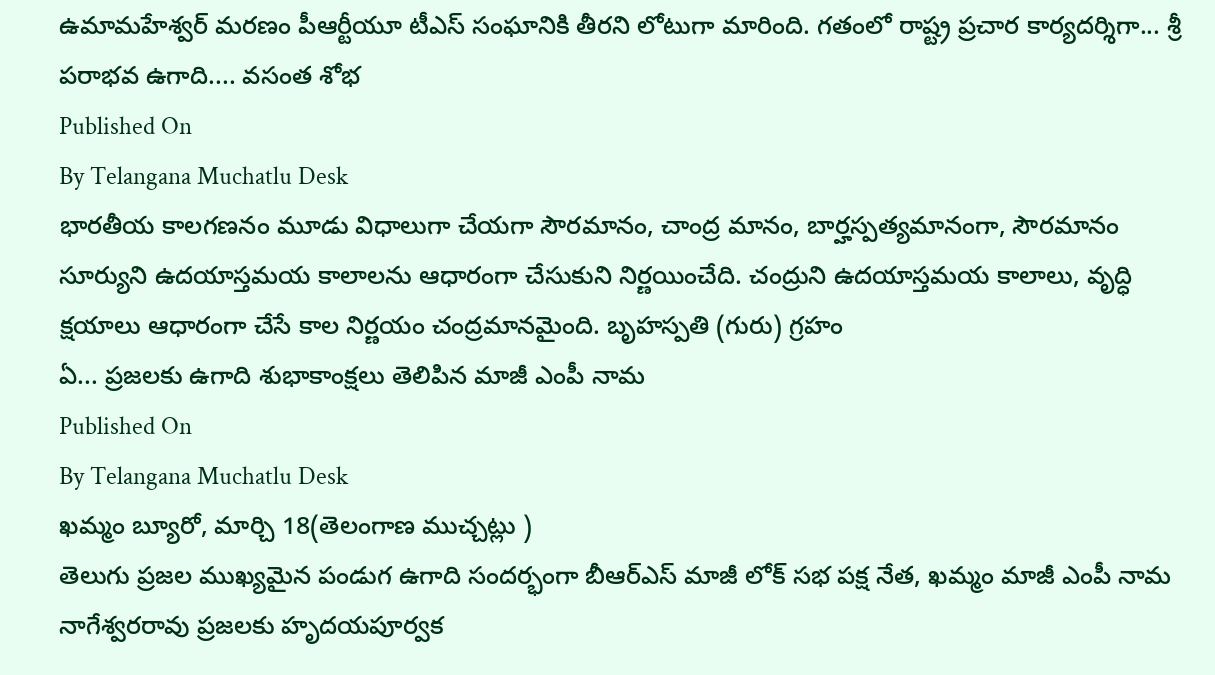ఉమామహేశ్వర్ మరణం పీఆర్టీయూ టీఎస్ సంఘానికి తీరని లోటుగా మారింది. గతంలో రాష్ట్ర ప్రచార కార్యదర్శిగా... శ్రీ పరాభవ ఉగాది.... వసంత శోభ
Published On
By Telangana Muchatlu Desk
భారతీయ కాలగణనం మూడు విధాలుగా చేయగా సౌరమానం, చాంద్ర మానం, బార్హస్పత్యమానంగా, సౌరమానం సూర్యుని ఉదయాస్తమయ కాలాలను ఆధారంగా చేసుకుని నిర్ణయించేది. చంద్రుని ఉదయాస్తమయ కాలాలు, వృద్ధి క్షయాలు ఆధారంగా చేసే కాల నిర్ణయం చంద్రమానమైంది. బృహస్పతి (గురు) గ్రహం
ఏ... ప్రజలకు ఉగాది శుభాకాంక్షలు తెలిపిన మాజీ ఎంపీ నామ
Published On
By Telangana Muchatlu Desk
ఖమ్మం బ్యూరో, మార్చి 18(తెలంగాణ ముచ్చట్లు )
తెలుగు ప్రజల ముఖ్యమైన పండుగ ఉగాది సందర్భంగా బీఆర్ఎస్ మాజీ లోక్ సభ పక్ష నేత, ఖమ్మం మాజీ ఎంపీ నామ నాగేశ్వరరావు ప్రజలకు హృదయపూర్వక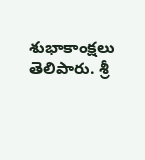శుభాకాంక్షలు తెలిపారు. శ్రీ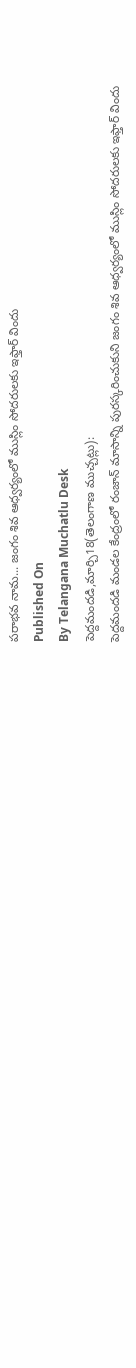పరాభవ నామ... జంగం శివ ఆధ్వర్యంలో ముస్లిం సోదరులకు ఇఫ్తార్ విందు
Published On
By Telangana Muchatlu Desk
పెద్దమందడి,మార్చి18(తెలంగాణ ముచ్చట్లు):
పెద్దమందడి మండల కేంద్రంలో రంజాన్ మాసాన్ని పురస్కరించుకుని జంగం శివ ఆధ్వర్యంలో ముస్లిం సోదరులకు ఇఫ్తార్ విందు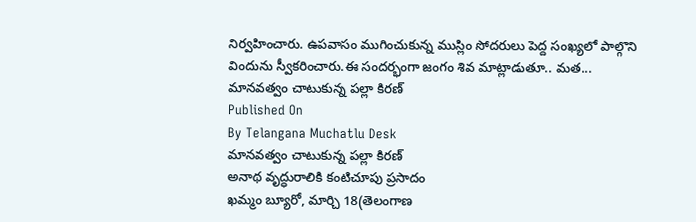నిర్వహించారు. ఉపవాసం ముగించుకున్న ముస్లిం సోదరులు పెద్ద సంఖ్యలో పాల్గొని విందును స్వీకరించారు.ఈ సందర్భంగా జంగం శివ మాట్లాడుతూ.. మత... మానవత్వం చాటుకున్న పల్లా కిరణ్
Published On
By Telangana Muchatlu Desk
మానవత్వం చాటుకున్న పల్లా కిరణ్
అనాథ వృద్ధురాలికి కంటిచూపు ప్రసాదం
ఖమ్మం బ్యూరో, మార్చి 18(తెలంగాణ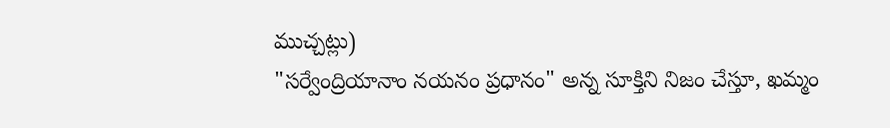ముచ్చట్లు)
"సర్వేంద్రియానాం నయనం ప్రధానం" అన్న సూక్తిని నిజం చేస్తూ, ఖమ్మం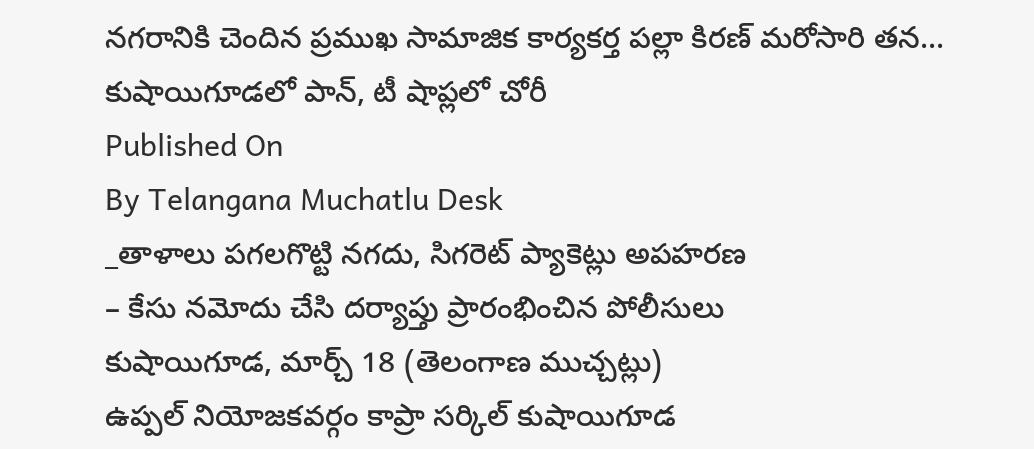నగరానికి చెందిన ప్రముఖ సామాజిక కార్యకర్త పల్లా కిరణ్ మరోసారి తన... కుషాయిగూడలో పాన్, టీ షాప్లలో చోరీ
Published On
By Telangana Muchatlu Desk
_తాళాలు పగలగొట్టి నగదు, సిగరెట్ ప్యాకెట్లు అపహరణ
– కేసు నమోదు చేసి దర్యాప్తు ప్రారంభించిన పోలీసులు
కుషాయిగూడ, మార్చ్ 18 (తెలంగాణ ముచ్చట్లు)
ఉప్పల్ నియోజకవర్గం కాప్రా సర్కిల్ కుషాయిగూడ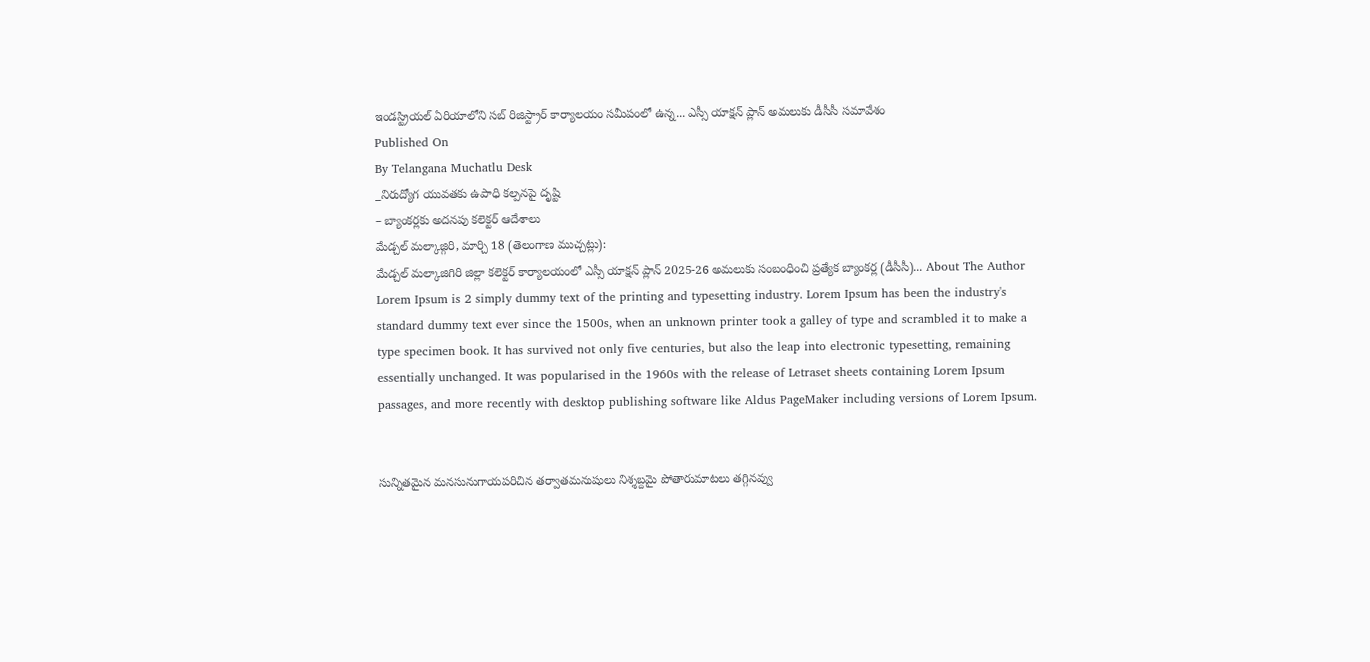ఇండస్ట్రియల్ ఏరియాలోని సబ్ రిజిస్ట్రార్ కార్యాలయం సమీపంలో ఉన్న... ఎస్సీ యాక్షన్ ప్లాన్ అమలుకు డీసీసీ సమావేశం
Published On
By Telangana Muchatlu Desk
_నిరుద్యోగ యువతకు ఉపాధి కల్పనపై దృష్టి
– బ్యాంకర్లకు అదనపు కలెక్టర్ ఆదేశాలు
మేడ్చల్ మల్కాజ్గిరి, మార్చి 18 (తెలంగాణ ముచ్చట్లు):
మేడ్చల్ మల్కాజిగిరి జిల్లా కలెక్టర్ కార్యాలయంలో ఎస్సీ యాక్షన్ ప్లాన్ 2025-26 అమలుకు సంబంధించి ప్రత్యేక బ్యాంకర్ల (డీసీసీ)... About The Author
Lorem Ipsum is 2 simply dummy text of the printing and typesetting industry. Lorem Ipsum has been the industry's standard dummy text ever since the 1500s, when an unknown printer took a galley of type and scrambled it to make a type specimen book. It has survived not only five centuries, but also the leap into electronic typesetting, remaining essentially unchanged. It was popularised in the 1960s with the release of Letraset sheets containing Lorem Ipsum passages, and more recently with desktop publishing software like Aldus PageMaker including versions of Lorem Ipsum.


సున్నితమైన మనసునుగాయపరిచిన తర్వాతమనుషులు నిశ్శబ్దమై పోతారుమాటలు తగ్గినవ్వు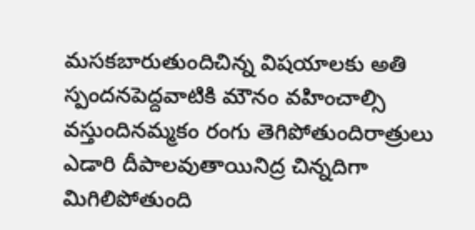మసకబారుతుందిచిన్న విషయాలకు అతి స్పందనపెద్దవాటికి మౌనం వహించాల్సి వస్తుందినమ్మకం రంగు తెగిపోతుందిరాత్రులు ఎడారి దీపాలవుతాయినిద్ర చిన్నదిగా మిగిలిపోతుంది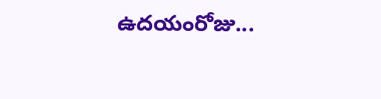ఉదయంరోజు...